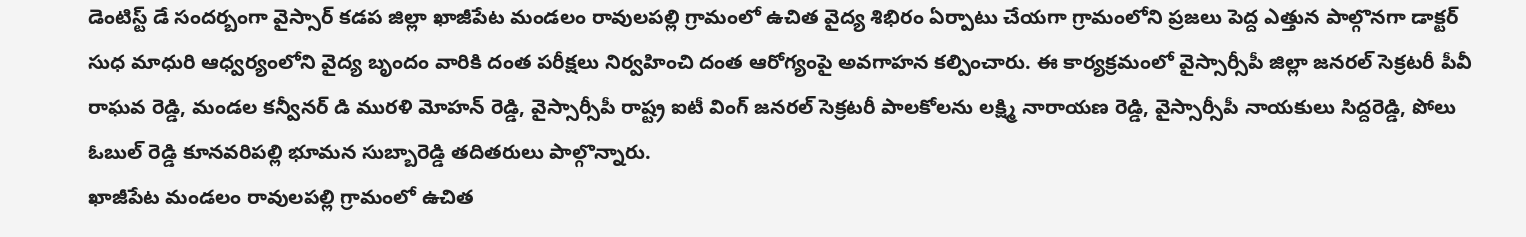డెంటిస్ట్ డే సందర్బంగా వైస్సార్ కడప జిల్లా ఖాజీపేట మండలం రావులపల్లి గ్రామంలో ఉచిత వైద్య శిభిరం ఏర్పాటు చేయగా గ్రామంలోని ప్రజలు పెద్ద ఎత్తున పాల్గొనగా డాక్టర్ సుధ మాధురి ఆధ్వర్యంలోని వైద్య బృందం వారికి దంత పరీక్షలు నిర్వహించి దంత ఆరోగ్యంపై అవగాహన కల్పించారు. ఈ కార్యక్రమంలో వైస్సార్సీపీ జిల్లా జనరల్ సెక్రటరీ పీవీ రాఘవ రెడ్డి, మండల కన్వీనర్ డి మురళి మోహన్ రెడ్డి, వైస్సార్సీపీ రాష్ట్ర ఐటీ వింగ్ జనరల్ సెక్రటరీ పాలకోలను లక్ష్మి నారాయణ రెడ్డి, వైస్సార్సీపీ నాయకులు సిద్దరెడ్డి, పోలు ఓబుల్ రెడ్డి కూనవరిపల్లి భూమన సుబ్బారెడ్డి తదితరులు పాల్గొన్నారు.
ఖాజీపేట మండలం రావులపల్లి గ్రామంలో ఉచిత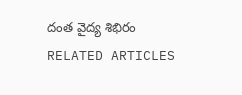దంత వైద్య శిభిరం
RELATED ARTICLES